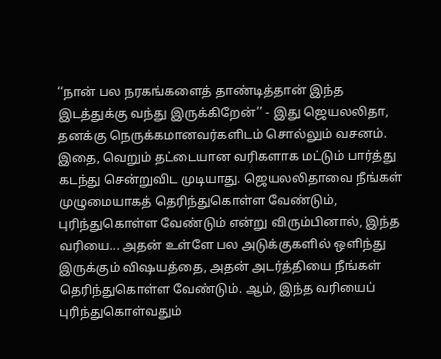‘‘நான் பல நரகங்களைத் தாண்டித்தான் இந்த இடத்துக்கு வந்து இருக்கிறேன்’’ - இது ஜெயலலிதா, தனக்கு நெருக்கமானவர்களிடம் சொல்லும் வசனம். இதை, வெறும் தட்டையான வரிகளாக மட்டும் பார்த்து கடந்து சென்றுவிட முடியாது. ஜெயலலிதாவை நீங்கள் முழுமையாகத் தெரிந்துகொள்ள வேண்டும், புரிந்துகொள்ள வேண்டும் என்று விரும்பினால், இந்த வரியை... அதன் உள்ளே பல அடுக்குகளில் ஒளிந்து இருக்கும் விஷயத்தை, அதன் அடர்த்தியை நீங்கள் தெரிந்துகொள்ள வேண்டும். ஆம், இந்த வரியைப் புரிந்துகொள்வதும்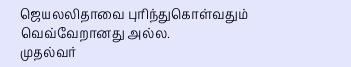ஜெயலலிதாவை புரிந்துகொள்வதும் வெவ்வேறானது அல்ல.
முதல்வர்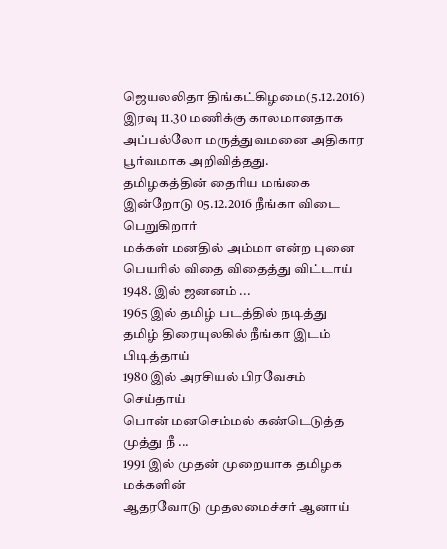ஜெயலலிதா திங்கட்கிழமை(5.12.2016) இரவு 11.30 மணிக்கு காலமானதாக அப்பல்லோ மருத்துவமனை அதிகார பூர்வமாக அறிவித்தது.
தமிழகத்தின் தைரிய மங்கை
இன்றோடு 05.12.2016 நீங்கா விடை பெறுகிறார்
மக்கள் மனதில் அம்மா என்ற புனை
பெயரில் விதை விதைத்து விட்டாய்
1948. இல் ஜனனம் ...
1965 இல் தமிழ் படத்தில் நடித்து
தமிழ் திரையுலகில் நீங்கா இடம் பிடித்தாய்
1980 இல் அரசியல் பிரவேசம் செய்தாய்
பொன் மனசெம்மல் கண்டெடுத்த முத்து நீ ...
1991 இல் முதன் முறையாக தமிழக மக்களின்
ஆதரவோடு முதலமைச்சர் ஆனாய்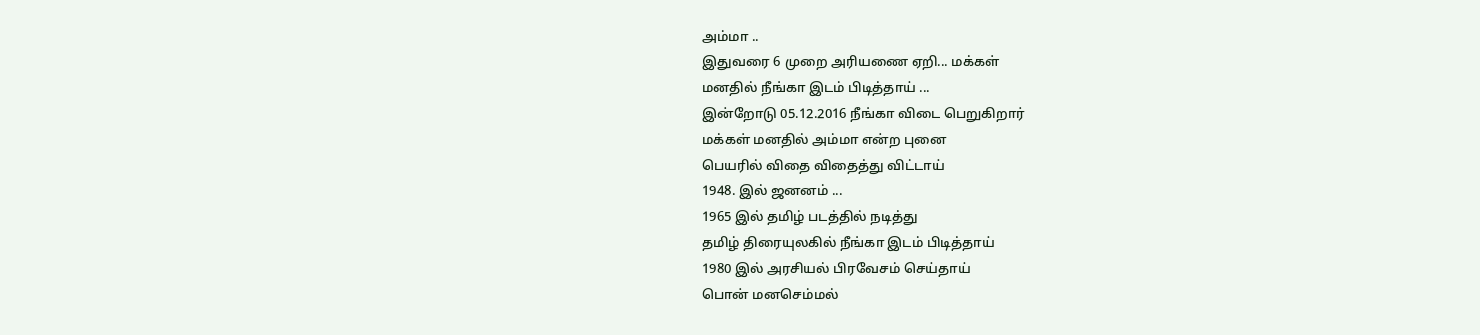அம்மா ..
இதுவரை 6 முறை அரியணை ஏறி... மக்கள்
மனதில் நீங்கா இடம் பிடித்தாய் ...
இன்றோடு 05.12.2016 நீங்கா விடை பெறுகிறார்
மக்கள் மனதில் அம்மா என்ற புனை
பெயரில் விதை விதைத்து விட்டாய்
1948. இல் ஜனனம் ...
1965 இல் தமிழ் படத்தில் நடித்து
தமிழ் திரையுலகில் நீங்கா இடம் பிடித்தாய்
1980 இல் அரசியல் பிரவேசம் செய்தாய்
பொன் மனசெம்மல்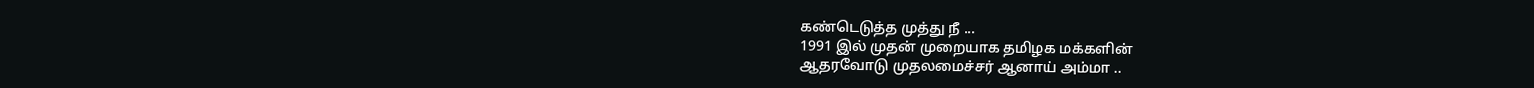கண்டெடுத்த முத்து நீ ...
1991 இல் முதன் முறையாக தமிழக மக்களின்
ஆதரவோடு முதலமைச்சர் ஆனாய் அம்மா ..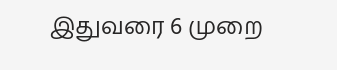இதுவரை 6 முறை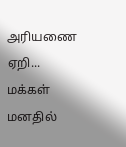அரியணை ஏறி... மக்கள்
மனதில்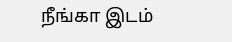நீங்கா இடம்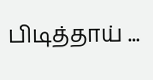பிடித்தாய் ...